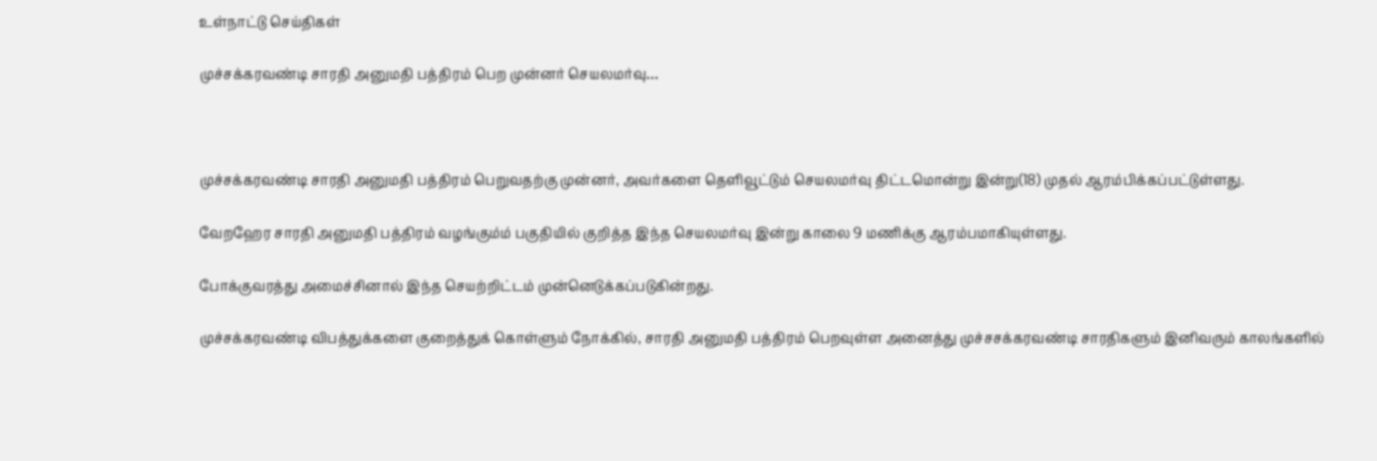உள்நாட்டு செய்திகள்

முச்சக்கரவண்டி சாரதி அனுமதி பத்திரம் பெற முன்னர் செயலமர்வு…



முச்சக்கரவண்டி சாரதி அனுமதி பத்திரம் பெறுவதற்கு முன்னர், அவர்களை தெளிவூட்டும் செயலமர்வு திட்டமொன்று இன்று(18) முதல் ஆரம்பிக்கப்பட்டுள்ளது.

வேறஹேர சாரதி அனுமதி பத்திரம் வழங்கும்ம் பகுதியில் குறித்த இந்த செயலமர்வு இன்று காலை 9 மணிக்கு ஆரம்பமாகியுள்ளது.

போக்குவரத்து அமைச்சினால் இந்த செயற்றிட்டம் முன்னெடுக்கப்படுகின்றது.

முச்சக்கரவண்டி விபத்துக்களை குறைத்துக் கொள்ளும் நோக்கில், சாரதி அனுமதி பத்திரம் பெறவுள்ள அனைத்து முச்சசக்கரவண்டி சாரதிகளும் இனிவரும் காலங்களில்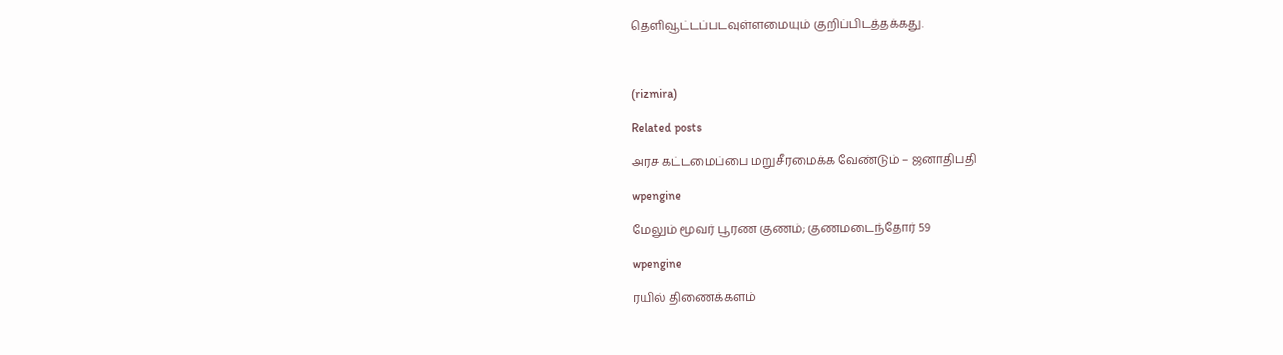தெளிவூட்டப்படவுள்ளமையும் குறிப்பிடத்தக்கது.



(rizmira)

Related posts

அரச கட்டமைப்பை மறுசீரமைக்க வேண்டும் – ஜனாதிபதி

wpengine

மேலும் மூவர் பூரண குணம்; குணமடைந்தோர் 59

wpengine

ரயில் திணைக்களம்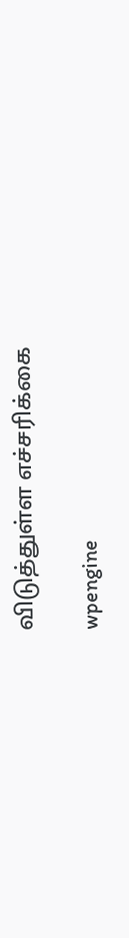விடுத்துள்ள எச்சரிக்கை

wpengine